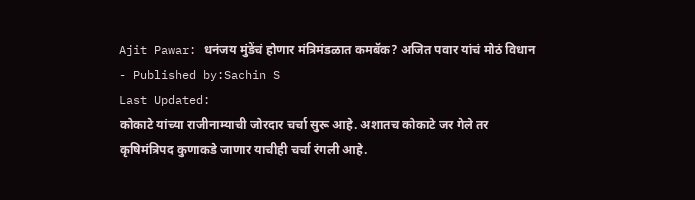Ajit Pawar: धनंजय मुंडेंचं होणार मंत्रिमंडळात कमबॅक? अजित पवार यांचं मोठं विधान
- Published by:Sachin S
Last Updated:
कोकाटे यांच्या राजीनाम्याची जोरदार चर्चा सुरू आहे. अशातच कोकाटे जर गेले तर कृषिमंत्रिपद कुणाकडे जाणार याचीही चर्चा रंगली आहे.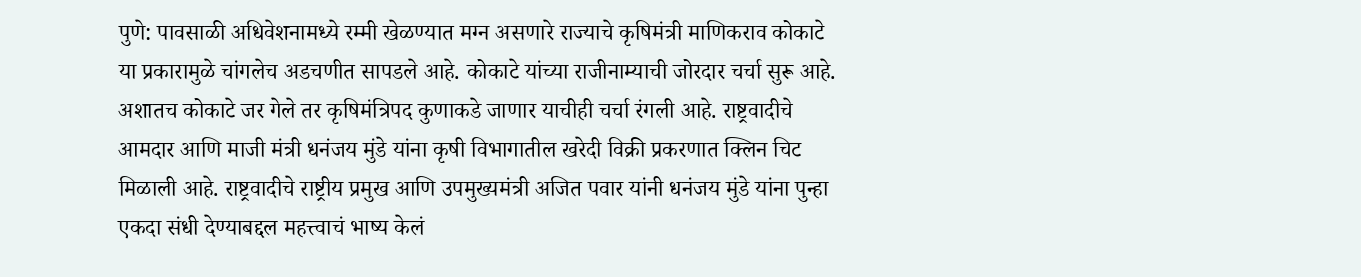पुणे: पावसाळी अधिवेशनामध्ये रम्मी खेळण्यात मग्न असणारे राज्याचे कृषिमंत्री माणिकराव कोकाटे या प्रकारामुळे चांगलेच अडचणीत सापडले आहे. कोकाटे यांच्या राजीनाम्याची जोरदार चर्चा सुरू आहे. अशातच कोकाटे जर गेले तर कृषिमंत्रिपद कुणाकडे जाणार याचीही चर्चा रंगली आहे. राष्ट्रवादीचे आमदार आणि माजी मंत्री धनंजय मुंडे यांना कृषी विभागातील खरेदी विक्री प्रकरणात क्लिन चिट मिळाली आहे. राष्ट्रवादीचे राष्ट्रीय प्रमुख आणि उपमुख्यमंत्री अजित पवार यांनी धनंजय मुंडे यांना पुन्हा एकदा संधी देण्याबद्दल महत्त्वाचं भाष्य केलं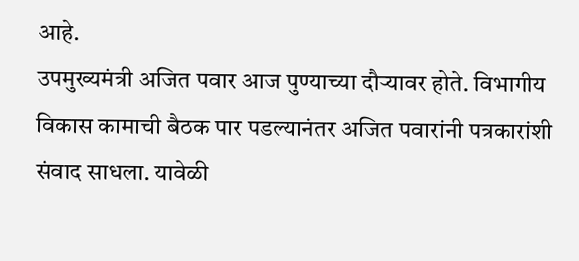आहे.
उपमुख्यमंत्री अजित पवार आज पुण्याच्या दौऱ्यावर होते. विभागीय विकास कामाची बैठक पार पडल्यानंतर अजित पवारांनी पत्रकारांशी संवाद साधला. यावेळी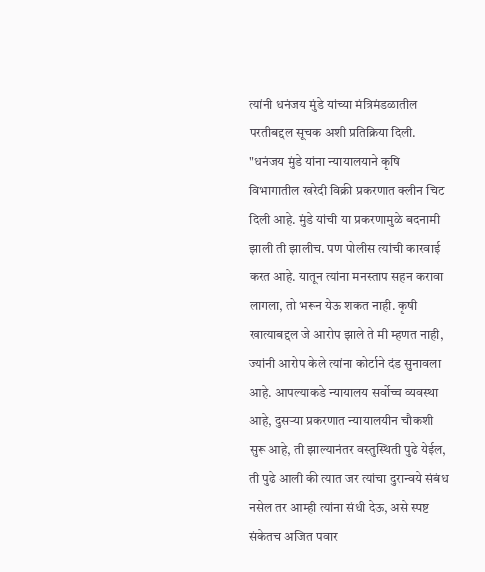त्यांनी धनंजय मुंडे यांच्या मंत्रिमंडळातील परतीबद्दल सूचक अशी प्रतिक्रिया दिली.
"धनंजय मुंडे यांना न्यायालयाने कृषि विभागातील खरेदी विक्री प्रकरणात क्लीन चिट दिली आहे. मुंडे यांची या प्रकरणामुळे बदनामी झाली ती झालीच. पण पोलीस त्यांची कारवाई करत आहे. यातून त्यांना मनस्ताप सहन करावा लागला, तो भरून येऊ शकत नाही. कृषी खात्याबद्दल जे आरोप झाले ते मी म्हणत नाही, ज्यांनी आरोप केले त्यांना कोर्टाने दंड सुनावला आहे. आपल्याकडे न्यायालय सर्वोच्च व्यवस्था आहे, दुसऱ्या प्रकरणात न्यायालयीन चौकशी सुरू आहे, ती झाल्यानंतर वस्तुस्थिती पुढे येईल, ती पुढे आली की त्यात जर त्यांचा दुरान्वये संबंध नसेल तर आम्ही त्यांना संधी देऊ, असे स्पष्ट संकेतच अजित पवार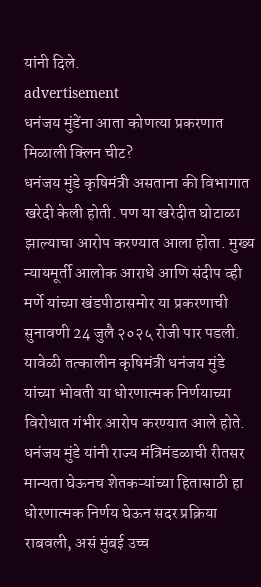यांनी दिले.
advertisement
धनंजय मुंडेंना आता कोणत्या प्रकरणात मिळाली क्लिन चीट?
धनंजय मुंडे कृषिमंत्री असताना की विभागात खरेदी केली होती. पण या खरेदीत घोटाळा झाल्याचा आरोप करण्यात आला होता. मुख्य न्यायमूर्ती आलोक आराधे आणि संदीप व्ही मर्णे यांच्या खंडपीठासमोर या प्रकरणाची सुनावणी 24 जुलै २०२५ रोजी पार पडली. यावेळी तत्कालीन कृषिमंत्री धनंजय मुंडे यांच्या भोवती या धोरणात्मक निर्णयाच्या विरोधात गंभीर आरोप करण्यात आले होते. धनंजय मुंडे यांनी राज्य मंत्रिमंडळाची रीतसर मान्यता घेऊनच शेतकऱ्यांच्या हितासाठी हा धोरणात्मक निर्णय घेऊन सदर प्रक्रिया राबवली, असं मुंबई उच्च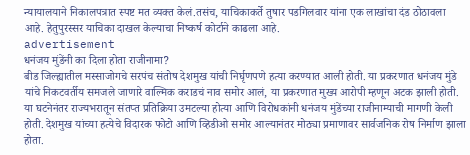न्यायालयाने निकालपत्रात स्पष्ट मत व्यक्त केलं.तसंच, याचिकाकर्ते तुषार पडगिलवार यांना एक लाखांचा दंड ठोठावला आहे. हेतुपुरस्सर याचिका दाखल केल्याचा निष्कर्ष कोर्टाने काढला आहे.
advertisement
धनंजय मुंडेंनी का दिला होता राजीनामा?
बीड जिल्ह्यातील मस्साजोगचे सरपंच संतोष देशमुख यांची निर्घृणपणे हत्या करण्यात आली होती. या प्रकरणात धनंजय मुंडे यांचे निकटवर्तीय समजले जाणारे वाल्मिक कराडचं नाव समोर आलं, या प्रकरणात मुख्य आरोपी म्हणून अटक झाली होती. या घटनेनंतर राज्यभरातून संतप्त प्रतिक्रिया उमटल्या होत्या आणि विरोधकांनी धनंजय मुंडेंच्या राजीनाम्याची मागणी केली होती. देशमुख यांच्या हत्येचे विदारक फोटो आणि व्हिडीओ समोर आल्यानंतर मोठ्या प्रमाणावर सार्वजनिक रोष निर्माण झाला होता.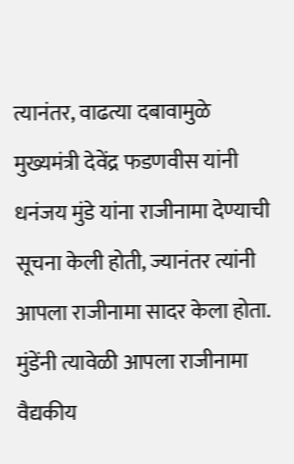त्यानंतर, वाढत्या दबावामुळे मुख्यमंत्री देवेंद्र फडणवीस यांनी धनंजय मुंडे यांना राजीनामा देण्याची सूचना केली होती, ज्यानंतर त्यांनी आपला राजीनामा सादर केला होता. मुंडेंनी त्यावेळी आपला राजीनामा वैद्यकीय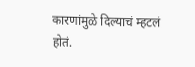कारणांमुळे दिल्याचं म्हटलं होतं.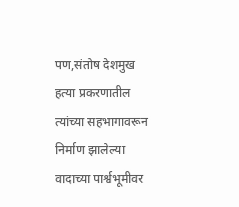पण,संतोष देशमुख हत्या प्रकरणातील त्यांच्या सहभागावरून निर्माण झालेल्या वादाच्या पार्श्वभूमीवर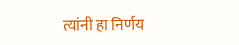त्यांनी हा निर्णय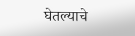घेतल्याचे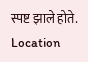स्पष्ट झाले होते.
Location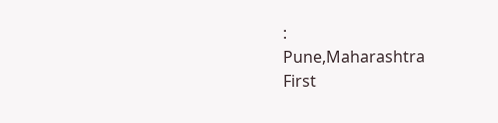:
Pune,Maharashtra
First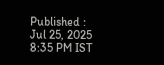Published :
Jul 25, 2025 8:35 PM IST